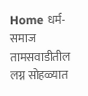Home धर्म-समाज तामसवाडीतील लग्न सोहळ्यात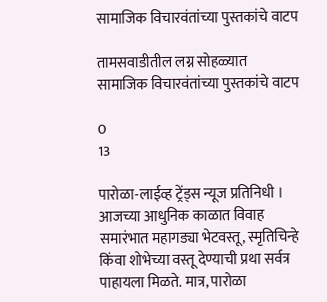सामाजिक विचारवंतांच्या पुस्तकांचे वाटप

तामसवाडीतील लग्न सोहळ्यात सामाजिक विचारवंतांच्या पुस्तकांचे वाटप

0
13

पारोळा-लाईव्ह ट्रेंड्स न्यूज प्रतिनिधी । आजच्या आधुनिक काळात विवाह समारंभात महागड्या भेटवस्तू, स्मृतिचिन्हे किंवा शोभेच्या वस्तू देण्याची प्रथा सर्वत्र पाहायला मिळते. मात्र, पारोळा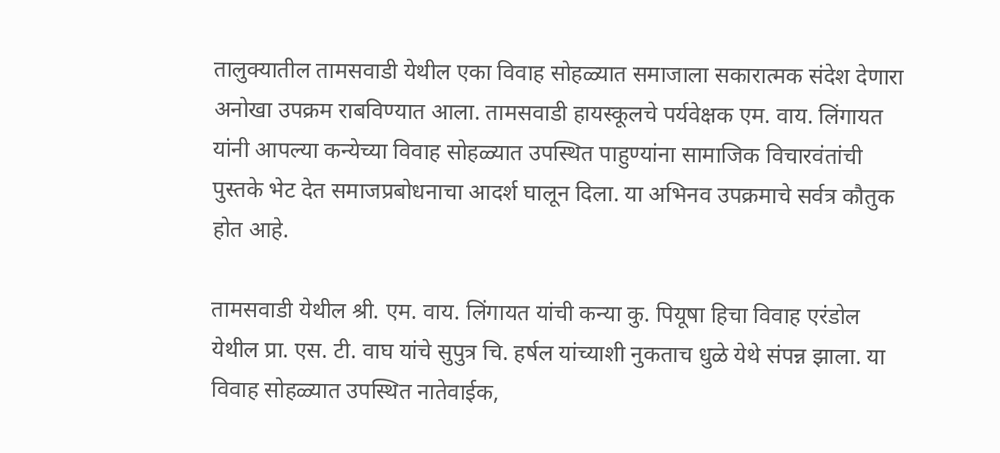तालुक्यातील तामसवाडी येथील एका विवाह सोहळ्यात समाजाला सकारात्मक संदेश देणारा अनोखा उपक्रम राबविण्यात आला. तामसवाडी हायस्कूलचे पर्यवेक्षक एम. वाय. लिंगायत यांनी आपल्या कन्येच्या विवाह सोहळ्यात उपस्थित पाहुण्यांना सामाजिक विचारवंतांची पुस्तके भेट देत समाजप्रबोधनाचा आदर्श घालून दिला. या अभिनव उपक्रमाचे सर्वत्र कौतुक होत आहे.

तामसवाडी येथील श्री. एम. वाय. लिंगायत यांची कन्या कु. पियूषा हिचा विवाह एरंडोल येथील प्रा. एस. टी. वाघ यांचे सुपुत्र चि. हर्षल यांच्याशी नुकताच धुळे येथे संपन्न झाला. या विवाह सोहळ्यात उपस्थित नातेवाईक,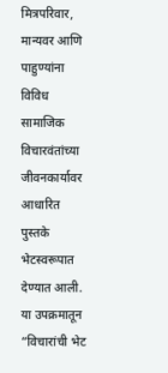मित्रपरिवार, मान्यवर आणि पाहुण्यांना विविध सामाजिक विचारवंतांच्या जीवनकार्यावर आधारित पुस्तके भेटस्वरूपात देण्यात आली. या उपक्रमातून “विचारांची भेट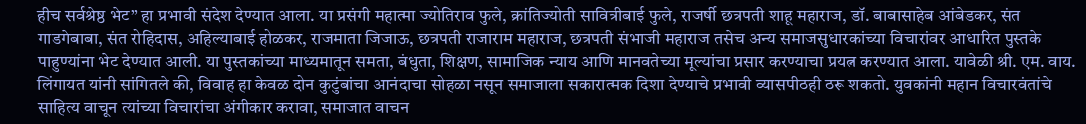हीच सर्वश्रेष्ठ भेट” हा प्रभावी संदेश देण्यात आला. या प्रसंगी महात्मा ज्योतिराव फुले, क्रांतिज्योती सावित्रीबाई फुले, राजर्षी छत्रपती शाहू महाराज, डॉ. बाबासाहेब आंबेडकर, संत गाडगेबाबा, संत रोहिदास, अहिल्याबाई होळकर, राजमाता जिजाऊ, छत्रपती राजाराम महाराज, छत्रपती संभाजी महाराज तसेच अन्य समाजसुधारकांच्या विचारांवर आधारित पुस्तके पाहुण्यांना भेट देण्यात आली. या पुस्तकांच्या माध्यमातून समता, बंधुता, शिक्षण, सामाजिक न्याय आणि मानवतेच्या मूल्यांचा प्रसार करण्याचा प्रयत्न करण्यात आला. यावेळी श्री. एम. वाय. लिंगायत यांनी सांगितले की, विवाह हा केवळ दोन कुटुंबांचा आनंदाचा सोहळा नसून समाजाला सकारात्मक दिशा देण्याचे प्रभावी व्यासपीठही ठरू शकतो. युवकांनी महान विचारवंतांचे साहित्य वाचून त्यांच्या विचारांचा अंगीकार करावा, समाजात वाचन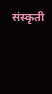संस्कृती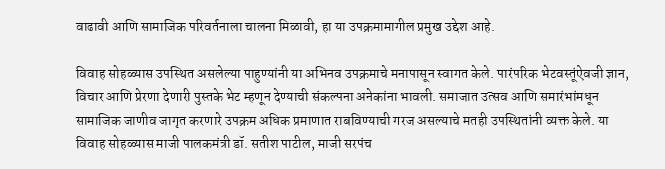वाढावी आणि सामाजिक परिवर्तनाला चालना मिळावी, हा या उपक्रमामागील प्रमुख उद्देश आहे.

विवाह सोहळ्यास उपस्थित असलेल्या पाहुण्यांनी या अभिनव उपक्रमाचे मनापासून स्वागत केले. पारंपरिक भेटवस्तूंऐवजी ज्ञान, विचार आणि प्रेरणा देणारी पुस्तके भेट म्हणून देण्याची संकल्पना अनेकांना भावली. समाजात उत्सव आणि समारंभांमधून सामाजिक जाणीव जागृत करणारे उपक्रम अधिक प्रमाणात राबविण्याची गरज असल्याचे मतही उपस्थितांनी व्यक्त केले. या विवाह सोहळ्यास माजी पालकमंत्री डॉ. सतीश पाटील, माजी सरपंच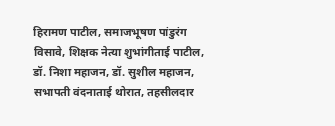हिरामण पाटील, समाजभूषण पांडुरंग विसावे, शिक्षक नेत्या शुभांगीताई पाटील, डॉ. निशा महाजन, डॉ. सुशील महाजन, सभापती वंदनाताई थोरात, तहसीलदार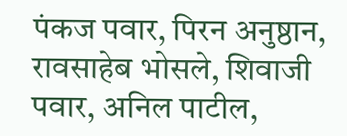पंकज पवार, पिरन अनुष्ठान, रावसाहेब भोसले, शिवाजी पवार, अनिल पाटील,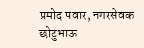प्रमोद पवार, नगरसेवक छोटुभाऊ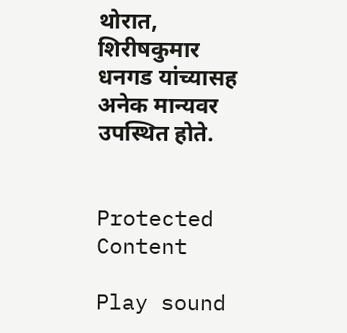थोरात, शिरीषकुमार धनगड यांच्यासह अनेक मान्यवर उपस्थित होते.


Protected Content

Play sound